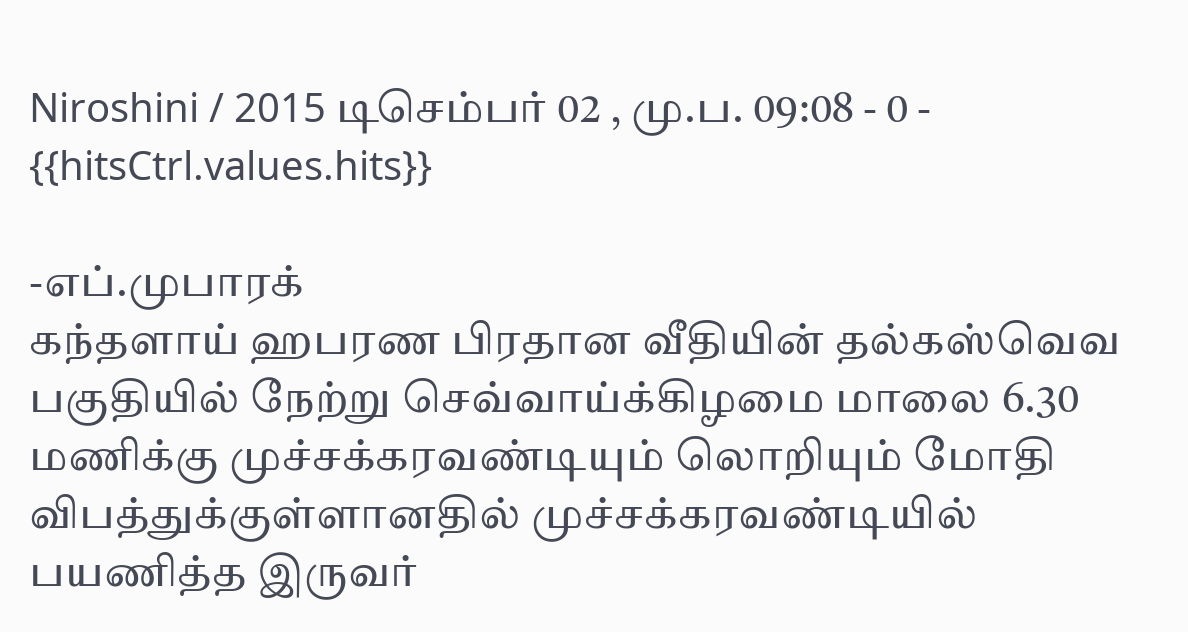Niroshini / 2015 டிசெம்பர் 02 , மு.ப. 09:08 - 0 - {{hitsCtrl.values.hits}}

-எப்.முபாரக்
கந்தளாய் ஹபரண பிரதான வீதியின் தல்கஸ்வெவ பகுதியில் நேற்று செவ்வாய்க்கிழமை மாலை 6.30 மணிக்கு முச்சக்கரவண்டியும் லொறியும் மோதி விபத்துக்குள்ளானதில் முச்சக்கரவண்டியில் பயணித்த இருவர்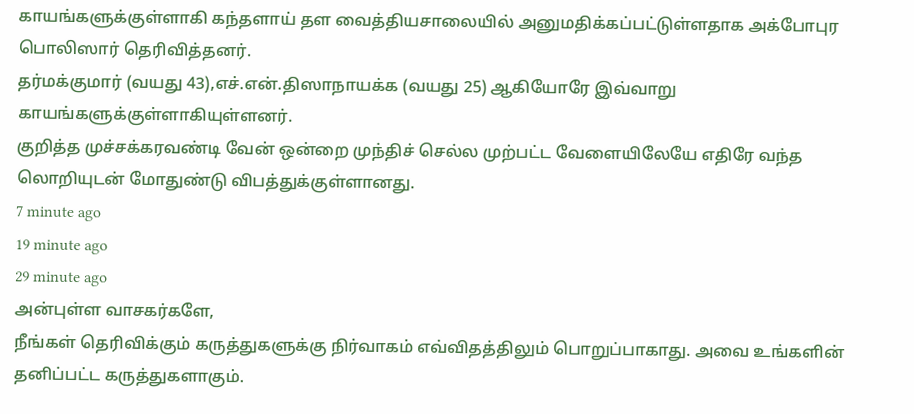காயங்களுக்குள்ளாகி கந்தளாய் தள வைத்தியசாலையில் அனுமதிக்கப்பட்டுள்ளதாக அக்போபுர பொலிஸார் தெரிவித்தனர்.
தர்மக்குமார் (வயது 43),எச்.என்.திஸாநாயக்க (வயது 25) ஆகியோரே இவ்வாறு காயங்களுக்குள்ளாகியுள்ளனர்.
குறித்த முச்சக்கரவண்டி வேன் ஒன்றை முந்திச் செல்ல முற்பட்ட வேளையிலேயே எதிரே வந்த லொறியுடன் மோதுண்டு விபத்துக்குள்ளானது.
7 minute ago
19 minute ago
29 minute ago
அன்புள்ள வாசகர்களே,
நீங்கள் தெரிவிக்கும் கருத்துகளுக்கு நிர்வாகம் எவ்விதத்திலும் பொறுப்பாகாது. அவை உங்களின் தனிப்பட்ட கருத்துகளாகும்.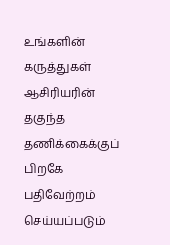உங்களின் கருத்துகள் ஆசிரியரின் தகுந்த தணிக்கைக்குப் பிறகே பதிவேற்றம் செய்யப்படும்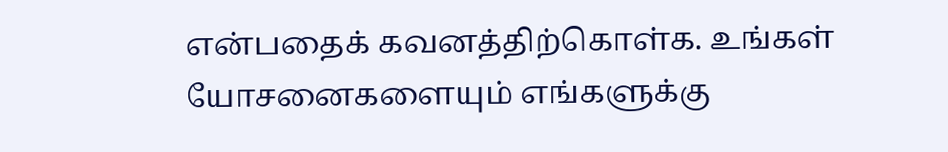என்பதைக் கவனத்திற்கொள்க. உங்கள் யோசனைகளையும் எங்களுக்கு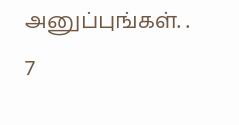அனுப்புங்கள். .
7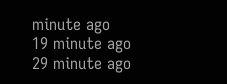minute ago
19 minute ago
29 minute ago